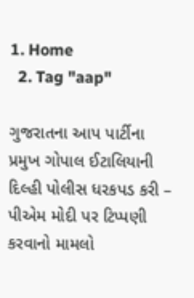1. Home
  2. Tag "aap"

ગુજરાતના આપ પાર્ટીના પ્રમુખ ગોપાલ ઈટાલિયાની દિલ્હી પોલીસ ધરકપડ કરી – પીએમ મોદી પર ટિપ્પણી કરવાનો મામલો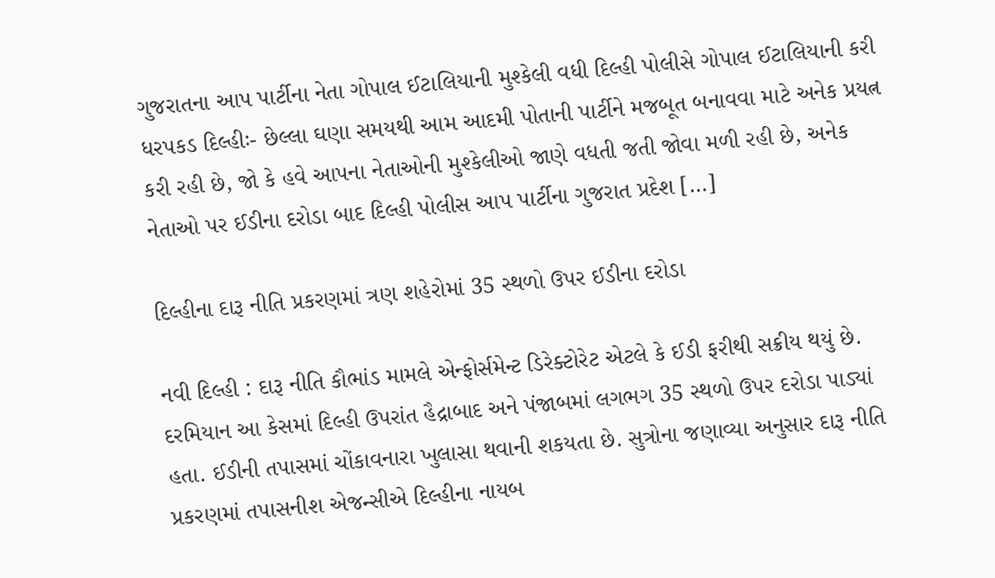ગુજરાતના આપ પાર્ટીના નેતા ગોપાલ ઈટાલિયાની મુશ્કેલી વધી દિલ્હી પોલીસે ગોપાલ ઈટાલિયાની કરી ધરપકડ દિલ્હીઃ- છેલ્લા ઘણા સમયથી આમ આદમી પોતાની પાર્ટીને મજબૂત બનાવવા માટે અનેક પ્રયત્ન કરી રહી છે, જો કે હવે આપના નેતાઓની મુશ્કેલીઓ જાણે વધતી જતી જોવા મળી રહી છે, અનેક નેતાઓ પર ઈડીના દરોડા બાદ દિલ્હી પોલીસ આપ પાર્ટીના ગુજરાત પ્રદેશ […]

દિલ્હીના દારૂ નીતિ પ્રકરણમાં ત્રણ શહેરોમાં 35 સ્થળો ઉપર ઈડીના દરોડા

નવી દિલ્‍હી : દારૂ નીતિ કૌભાંડ મામલે એન્ફોર્સમેન્ટ ડિરેક્ટોરેટ એટલે કે ઈડી ફરીથી સક્રીય થયું છે. દરમિયાન આ કેસમાં દિલ્હી ઉપરાંત હૈદ્રાબાદ અને પંજાબમાં લગભગ 35 સ્થળો ઉપર દરોડા પાડ્યાં હતા. ઈડીની તપાસમાં ચોંકાવનારા ખુલાસા થવાની શકયતા છે. સુત્રોના જણાવ્યા અનુસાર દારૂ નીતિ પ્રકરણમાં તપાસનીશ એજન્સીએ દિલ્હીના નાયબ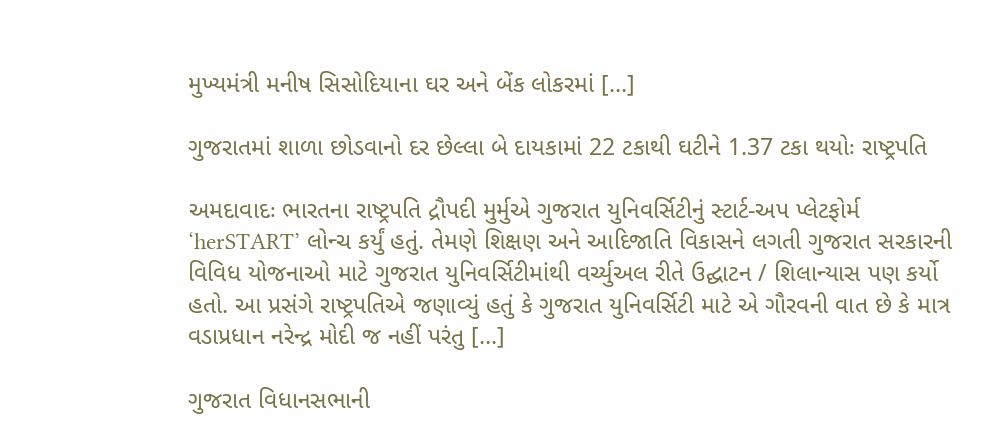મુખ્યમંત્રી મનીષ સિસોદિયાના ઘર અને બેંક લોકરમાં […]

ગુજરાતમાં શાળા છોડવાનો દર છેલ્લા બે દાયકામાં 22 ટકાથી ઘટીને 1.37 ટકા થયોઃ રાષ્ટ્રપતિ

અમદાવાદઃ ભારતના રાષ્ટ્રપતિ દ્રૌપદી મુર્મુએ ગુજરાત યુનિવર્સિટીનું સ્ટાર્ટ-અપ પ્લેટફોર્મ ‘herSTART’ લોન્ચ કર્યું હતું. તેમણે શિક્ષણ અને આદિજાતિ વિકાસને લગતી ગુજરાત સરકારની વિવિધ યોજનાઓ માટે ગુજરાત યુનિવર્સિટીમાંથી વર્ચ્યુઅલ રીતે ઉદ્ઘાટન / શિલાન્યાસ પણ કર્યો હતો. આ પ્રસંગે રાષ્ટ્રપતિએ જણાવ્યું હતું કે ગુજરાત યુનિવર્સિટી માટે એ ગૌરવની વાત છે કે માત્ર વડાપ્રધાન નરેન્દ્ર મોદી જ નહીં પરંતુ […]

ગુજરાત વિધાનસભાની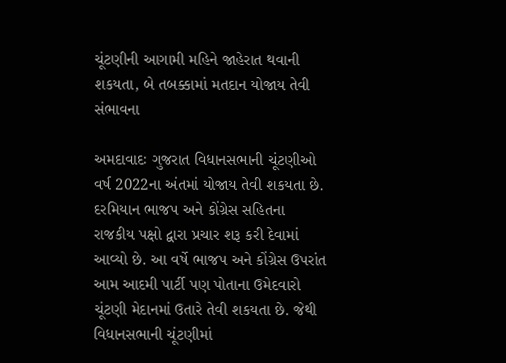ચૂંટણીની આગામી મહિને જાહેરાત થવાની શકયતા, બે તબક્કામાં મતદાન યોજાય તેવી સંભાવના

અમદાવાદઃ ગુજરાત વિધાનસભાની ચૂંટણીઓ વર્ષ 2022ના અંતમાં યોજાય તેવી શકયતા છે. દરમિયાન ભાજપ અને કોંગ્રેસ સહિતના રાજકીય પક્ષો દ્વારા પ્રચાર શરૂ કરી દેવામાં આવ્યો છે. આ વર્ષે ભાજપ અને કોંગ્રેસ ઉપરાંત આમ આદમી પાર્ટી પણ પોતાના ઉમેદવારો ચૂંટણી મેદાનમાં ઉતારે તેવી શકયતા છે. જેથી વિધાનસભાની ચૂંટણીમાં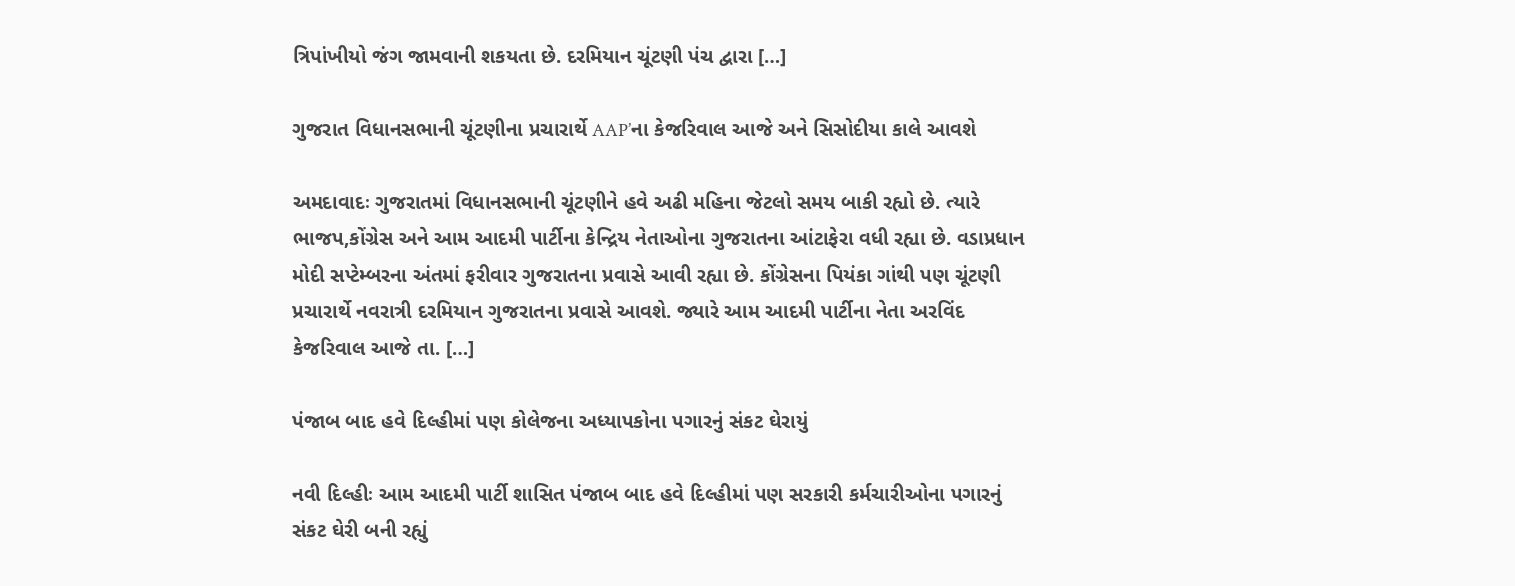ત્રિપાંખીયો જંગ જામવાની શકયતા છે. દરમિયાન ચૂંટણી પંચ દ્વારા […]

ગુજરાત વિધાનસભાની ચૂંટણીના પ્રચારાર્થે AAP’ના કેજરિવાલ આજે અને સિસોદીયા કાલે આવશે

અમદાવાદઃ ગુજરાતમાં વિધાનસભાની ચૂંટણીને હવે અઢી મહિના જેટલો સમય બાકી રહ્યો છે. ત્યારે ભાજપ,કોંગ્રેસ અને આમ આદમી પાર્ટીના કેન્દ્રિય નેતાઓના ગુજરાતના આંટાફેરા વધી રહ્યા છે. વડાપ્રધાન મોદી સપ્ટેમ્બરના અંતમાં ફરીવાર ગુજરાતના પ્રવાસે આવી રહ્યા છે. કોંગ્રેસના પિયંકા ગાંથી પણ ચૂંટણી પ્રચારાર્થે નવરાત્રી દરમિયાન ગુજરાતના પ્રવાસે આવશે. જ્યારે આમ આદમી પાર્ટીના નેતા અરવિંદ કેજરિવાલ આજે તા. […]

પંજાબ બાદ હવે દિલ્હીમાં પણ કોલેજના અધ્યાપકોના પગારનું સંકટ ઘેરાયું

નવી દિલ્હીઃ આમ આદમી પાર્ટી શાસિત પંજાબ બાદ હવે દિલ્હીમાં પણ સરકારી કર્મચારીઓના પગારનું સંકટ ઘેરી બની રહ્યું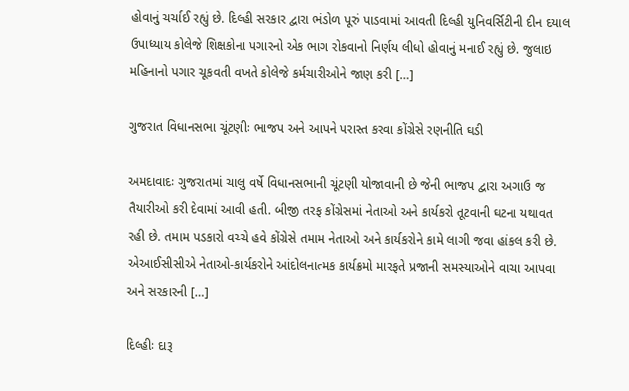હોવાનું ચર્ચાઈ રહ્યું છે. દિલ્હી સરકાર દ્વારા ભંડોળ પૂરું પાડવામાં આવતી દિલ્હી યુનિવર્સિટીની દીન દયાલ ઉપાધ્યાય કોલેજે શિક્ષકોના પગારનો એક ભાગ રોકવાનો નિર્ણય લીધો હોવાનું મનાઈ રહ્યું છે. જુલાઇ મહિનાનો પગાર ચૂકવતી વખતે કોલેજે કર્મચારીઓને જાણ કરી […]

ગુજરાત વિધાનસભા ચૂંટણીઃ ભાજપ અને આપને પરાસ્ત કરવા કોંગ્રેસે રણનીતિ ઘડી

અમદાવાદઃ ગુજરાતમાં ચાલુ વર્ષે વિધાનસભાની ચૂંટણી યોજાવાની છે જેની ભાજપ દ્વારા અગાઉ જ તૈયારીઓ કરી દેવામાં આવી હતી. બીજી તરફ કોંગ્રેસમાં નેતાઓ અને કાર્યકરો તૂટવાની ઘટના યથાવત રહી છે. તમામ પડકારો વચ્ચે હવે કોંગ્રેસે તમામ નેતાઓ અને કાર્યકરોને કામે લાગી જવા હાંકલ કરી છે. એઆઈસીસીએ નેતાઓ-કાર્યકરોને આંદોલનાત્મક કાર્યક્રમો મારફતે પ્રજાની સમસ્યાઓને વાચા આપવા અને સરકારની […]

દિલ્હીઃ દારૂ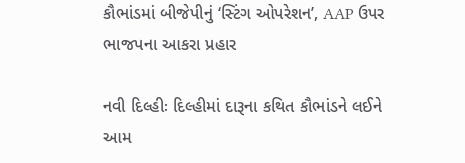કૌભાંડમાં બીજેપીનું ‘સ્ટિંગ ઓપરેશન’, AAP ઉપર ભાજપના આકરા પ્રહાર

નવી દિલ્હીઃ દિલ્હીમાં દારૂના કથિત કૌભાંડને લઈને આમ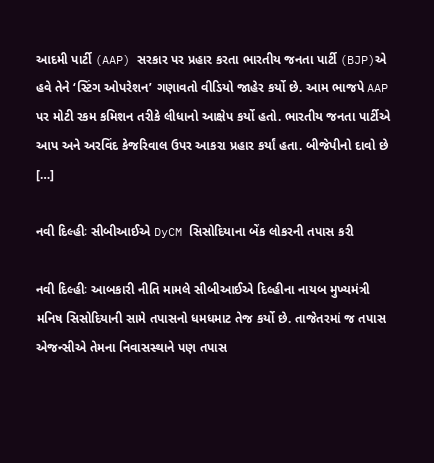આદમી પાર્ટી (AAP) સરકાર પર પ્રહાર કરતા ભારતીય જનતા પાર્ટી (BJP)એ હવે તેને ‘સ્ટિંગ ઓપરેશન’ ગણાવતો વીડિયો જાહેર કર્યો છે. આમ ભાજપે AAP પર મોટી રકમ કમિશન તરીકે લીધાનો આક્ષેપ કર્યો હતો. ભારતીય જનતા પાર્ટીએ આપ અને અરવિંદ કેજરિવાલ ઉપર આકરા પ્રહાર કર્યાં હતા. બીજેપીનો દાવો છે […]

નવી દિલ્હીઃ સીબીઆઈએ DyCM સિસોદિયાના બેંક લોકરની તપાસ કરી

નવી દિલ્હીઃ આબકારી નીતિ મામલે સીબીઆઈએ દિલ્હીના નાયબ મુખ્યમંત્રી મનિષ સિસોદિયાની સામે તપાસનો ધમધમાટ તેજ કર્યો છે. તાજેતરમાં જ તપાસ એજન્સીએ તેમના નિવાસસ્થાને પણ તપાસ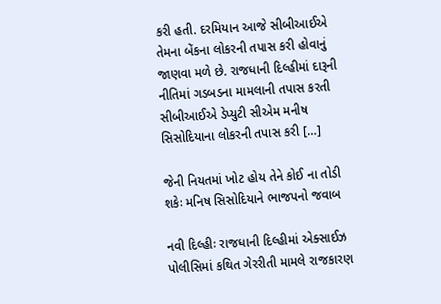કરી હતી. દરમિયાન આજે સીબીઆઈએ તેમના બેંકના લોકરની તપાસ કરી હોવાનું જાણવા મળે છે. રાજધાની દિલ્હીમાં દારૂની નીતિમાં ગડબડના મામલાની તપાસ કરતી સીબીઆઈએ ડેપ્યુટી સીએમ મનીષ સિસોદિયાના લોકરની તપાસ કરી […]

જેની નિયતમાં ખોટ હોય તેને કોઈ ના તોડી શકેઃ મનિષ સિસોદિયાને ભાજપનો જવાબ

નવી દિલ્હીઃ રાજધાની દિલ્હીમાં એક્સાઈઝ પોલીસિમાં કથિત ગેરરીતી મામલે રાજકારણ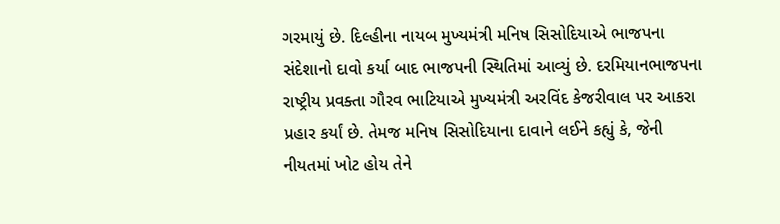ગરમાયું છે. દિલ્હીના નાયબ મુખ્યમંત્રી મનિષ સિસોદિયાએ ભાજપના સંદેશાનો દાવો કર્યા બાદ ભાજપની સ્થિતિમાં આવ્યું છે. દરમિયાનભાજપના રાષ્ટ્રીય પ્રવક્તા ગૌરવ ભાટિયાએ મુખ્યમંત્રી અરવિંદ કેજરીવાલ પર આકરા પ્રહાર કર્યાં છે. તેમજ મનિષ સિસોદિયાના દાવાને લઈને કહ્યું કે, જેની નીયતમાં ખોટ હોય તેને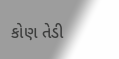કોણ તેડી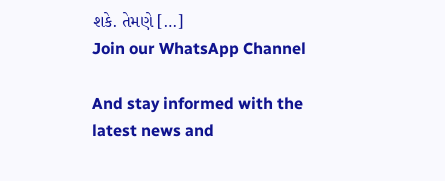શકે. તેમણે […]
Join our WhatsApp Channel

And stay informed with the latest news and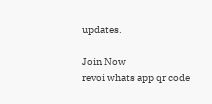updates.

Join Now
revoi whats app qr code